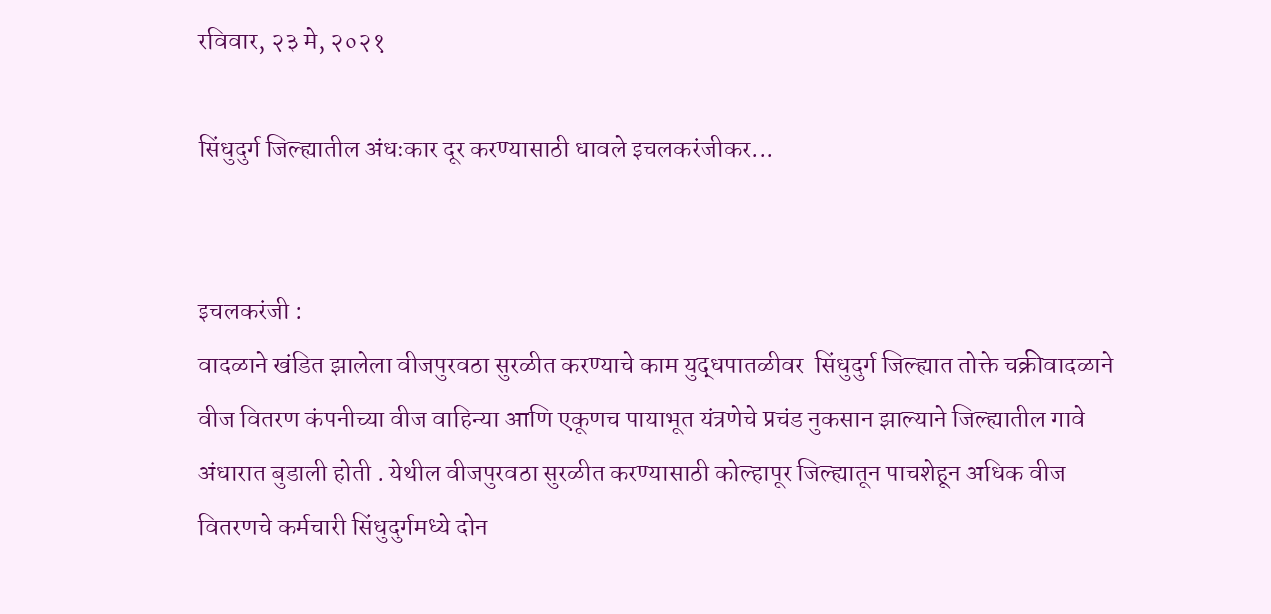रविवार, २३ मे, २०२१

सिंधुदुर्ग जिल्ह्यातील अंधःकार दूर करण्यासाठी धावले इचलकरंजीकर...


इचलकरंजी :
वादळाने खंडित झालेला वीजपुरवठा सुरळीत करण्याचे काम युद्धपातळीवर  सिंधुदुर्ग जिल्ह्यात तोक्ते चक्रीवादळाने वीज वितरण कंपनीच्या वीज वाहिन्या आणि एकूणच पायाभूत यंत्रणेचे प्रचंड नुकसान झाल्याने जिल्ह्यातील गावे अंधारात बुडाली होती . येथील वीजपुरवठा सुरळीत करण्यासाठी कोल्हापूर जिल्ह्यातून पाचशेहून अधिक वीज वितरणचे कर्मचारी सिंधुदुर्गमध्ये दोन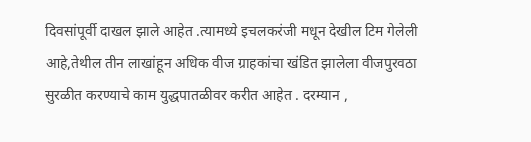दिवसांपूर्वी दाखल झाले आहेत .त्यामध्ये इचलकरंजी मधून देखील टिम गेलेली आहे,तेथील तीन लाखांहून अधिक वीज ग्राहकांचा खंडित झालेला वीजपुरवठा सुरळीत करण्याचे काम युद्धपातळीवर करीत आहेत . दरम्यान ,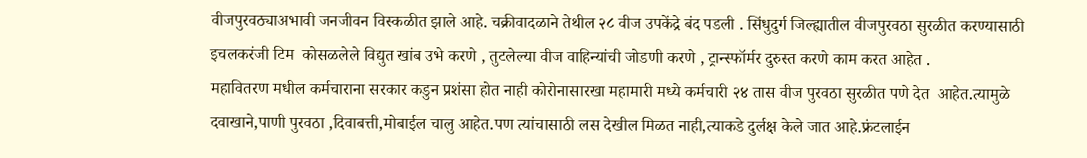वीजपुरवठ्याअभावी जनजीवन विस्कळीत झाले आहे. चक्रीवादळाने तेथील २८ वीज उपकेंद्रे बंद पडली . सिंधुदुर्ग जिल्ह्यातील वीजपुरवठा सुरळीत करण्यासाठी इचलकरंजी टिम  कोसळलेले विद्युत खांब उभे करणे , तुटलेल्या वीज वाहिन्यांची जोडणी करणे , ट्रान्स्फॉर्मर दुरुस्त करणे काम करत आहेत .
महावितरण मधील कर्मचाराना सरकार कडुन प्रशंसा होत नाही कोरोनासारखा महामारी मध्ये कर्मचारी २४ तास वीज पुरवठा सुरळीत पणे देत  आहेत.त्यामुळे दवाखाने,पाणी पुरवठा ,दिवाबत्ती,मोबाईल चालु आहेत.पण त्यांचासाठी लस देखील मिळत नाही,त्याकडे दुर्लक्ष केले जात आहे.फ्रंटलाईन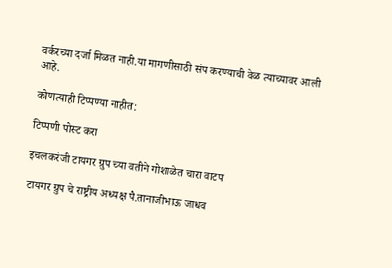वर्करच्या दर्जा मिळत नाही.या मागणीसाठी संप करण्याची वेळ त्याच्यावर आली आहे.

कोणत्याही टिप्पण्‍या नाहीत:

टिप्पणी पोस्ट करा

इचलकरंजी टायगर ग्रुप च्या वतीने गोशाळेत चारा वाटप

टायगर ग्रुप चे राष्ट्रीय अध्यक्ष पै.तानाजीभाऊ जाधव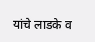यांचे लाडके व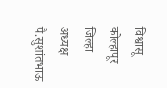विश्वासू कोल्हापूर जिल्हा अध्यक्ष पै.सुशांतभाऊ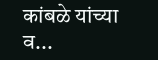कांबळे यांच्या व...